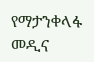የማታንቀላፋ መዲና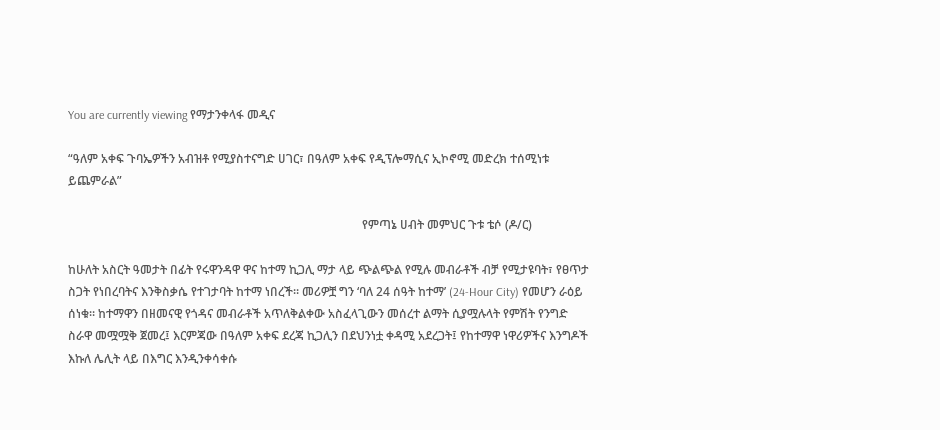You are currently viewing የማታንቀላፋ መዲና

“ዓለም አቀፍ ጉባኤዎችን አብዝቶ የሚያስተናግድ ሀገር፣ በዓለም አቀፍ የዲፕሎማሲና ኢኮኖሚ መድረክ ተሰሚነቱ ይጨምራል”

                                                                                                  የምጣኔ ሀብት መምህር ጉቱ ቴሶ (ዶ/ር)

ከሁለት አስርት ዓመታት በፊት የሩዋንዳዋ ዋና ከተማ ኪጋሊ ማታ ላይ ጭልጭል የሚሉ መብራቶች ብቻ የሚታዩባት፣ የፀጥታ ስጋት የነበረባትና እንቅስቃሴ የተገታባት ከተማ ነበረች። መሪዎቿ ግን ‘ባለ 24 ሰዓት ከተማ’ (24-Hour City) የመሆን ራዕይ ሰነቁ። ከተማዋን በዘመናዊ የጎዳና መብራቶች አጥለቅልቀው አስፈላጊውን መሰረተ ልማት ሲያሟሉላት የምሽት የንግድ ስራዋ መሟሟቅ ጀመረ፤ እርምጃው በዓለም አቀፍ ደረጃ ኪጋሊን በደህንነቷ ቀዳሚ አደረጋት፤ የከተማዋ ነዋሪዎችና እንግዶች እኩለ ሌሊት ላይ በእግር እንዲንቀሳቀሱ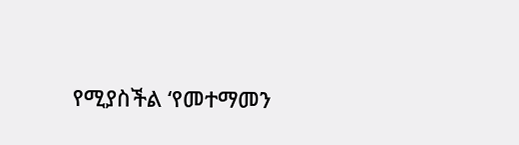የሚያስችል ‘የመተማመን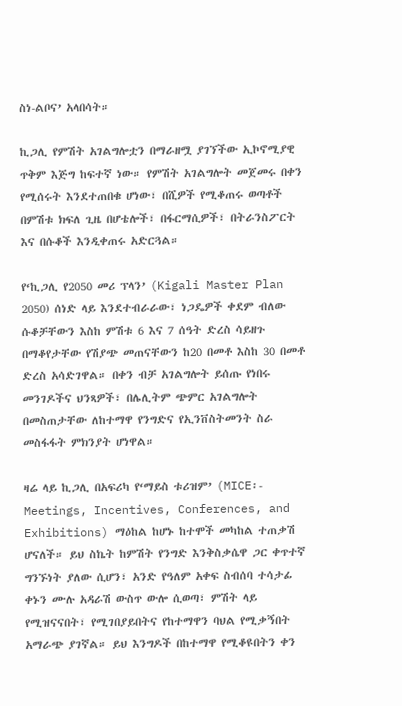ስነ-ልቦና’ አላበሳት።

ኪጋሊ የምሽት አገልግሎቷን በማራዘሟ ያገኘችው ኢኮኖሚያዊ ጥቅም እጅግ ከፍተኛ ነው። የምሽት አገልግሎት መጀመሩ በቀን የሚሰሩት እንደተጠበቁ ሆነው፣ በሺዎች የሚቆጠሩ ወጣቶች በምሽቱ ክፍለ ጊዜ በሆቴሎች፣ በፋርማሲዎች፣ በትራንስፖርት እና በሱቆች እንዲቀጠሩ አድርጓል።

የ‘ኪጋሊ የ2050 መሪ ፕላን’ (Kigali Master Plan 2050) ሰነድ ላይ እንደተብራራው፣ ነጋዴዎች ቀደም ብለው ሱቆቻቸውን እስከ ምሽቱ 6 እና 7 ሰዓት ድረስ ሳይዘጉ በማቆየታቸው የሽያጭ መጠናቸውን ከ20 በመቶ እስከ 30 በመቶ ድረስ አሳድገዋል። በቀን ብቻ አገልግሎት ይሰጡ የነበሩ መንገዶችና ህንጻዎች፣ በሌሊትም ጭምር አገልግሎት በመስጠታቸው ለከተማዋ የንግድና የኢንቨስትመንት ስራ መስፋፋት ምክንያት ሆነዋል።

ዛሬ ላይ ኪጋሊ በአፍሪካ የ‘ማይስ ቱሪዝም’ (MICE፡- Meetings, Incentives, Conferences, and Exhibitions) ማዕከል ከሆኑ ከተሞች መካከል ተጠቃሽ ሆናለች። ይህ ስኬት ከምሽት የንግድ እንቅስቃሴዋ ጋር ቀጥተኛ ግንኙነት ያለው ሲሆን፣ አንድ የዓለም አቀፍ ስብሰባ ተሳታፊ ቀኑን ሙሉ አዳራሽ ውስጥ ውሎ ሲወጣ፣ ምሽት ላይ የሚዝናናበት፣ የሚገበያይበትና የከተማዋን ባህል የሚቃኝበት አማራጭ ያገኛል። ይህ እንግዶች በከተማዋ የሚቆዩበትን ቀን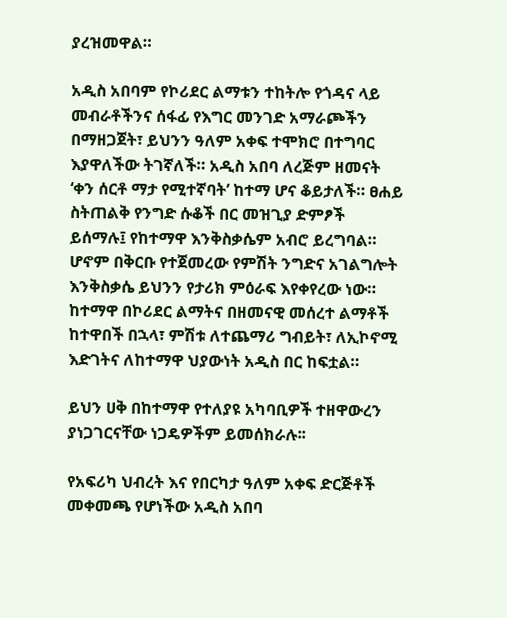ያረዝመዋል።

አዲስ አበባም የኮሪደር ልማቱን ተከትሎ የጎዳና ላይ መብራቶችንና ሰፋፊ የእግር መንገድ አማራጮችን በማዘጋጀት፣ ይህንን ዓለም አቀፍ ተሞክሮ በተግባር እያዋለችው ትገኛለች። አዲስ አበባ ለረጅም ዘመናት ‘ቀን ሰርቶ ማታ የሚተኛባት’ ከተማ ሆና ቆይታለች። ፀሐይ ስትጠልቅ የንግድ ሱቆች በር መዝጊያ ድምፆች ይሰማሉ፤ የከተማዋ እንቅስቃሴም አብሮ ይረግባል። ሆኖም በቅርቡ የተጀመረው የምሽት ንግድና አገልግሎት እንቅስቃሴ ይህንን የታሪክ ምዕራፍ እየቀየረው ነው። ከተማዋ በኮሪደር ልማትና በዘመናዊ መሰረተ ልማቶች ከተዋበች በኋላ፣ ምሽቱ ለተጨማሪ ግብይት፣ ለኢኮኖሚ እድገትና ለከተማዋ ህያውነት አዲስ በር ከፍቷል።

ይህን ሀቅ በከተማዋ የተለያዩ አካባቢዎች ተዘዋውረን ያነጋገርናቸው ነጋዴዎችም ይመሰክራሉ፡፡

የአፍሪካ ህብረት እና የበርካታ ዓለም አቀፍ ድርጅቶች መቀመጫ የሆነችው አዲስ አበባ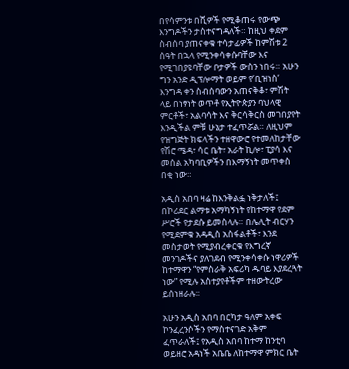በየሳምንቱ በሺዎች የሚቆጠሩ የውጭ እንግዶችን ታስተናግዳለች። ከዚህ ቀደም ስብሰባ ያጠናቀቁ ተሳታፊዎች ከምሽቱ 2 ሰዓት በኋላ የሚንቀሳቀሱባቸው እና የሚገበያዩባቸው ቦታዎች ውስን ነበሩ። አሁን ግን አንድ ዲፕሎማት ወይም የ‘ቢዝነስ’ እንግዳ ቀን ስብሰባውን አጠናቅቆ፣ ምሽት ላይ በነፃነት ወጥቶ የኢትዮጵያን ባህላዊ ምርቶች፣ አልባሳት እና ቅርሳቅርስ መገበያየት እንዲችል ምቹ ሁኔታ ተፈጥሯል። ለዚህም የዝግጅት ክፍላችን ተዘዋውሮ የተመለከታቸው የሽሮ ሜዳ፣ ሳር ቤት፣ አራት ኪሎ፣ ፒያሳ እና መሰል አካባቢዎችን በእማኝነት መጥቀስ በቂ ነው።

አዲስ አበባ ዛሬ ከእንቅልፏ ነቅታለች፤ በኮሪደር ልማቱ አማካኝነት የከተማዋ የደም ሥሮች የታደሱ ይመስላሉ። በሌሊት ብርሃን የሚደምቁ አዳዲስ አስፋልቶች፣ እንደ መስታወት የሚያብረቀርቁ የእግረኛ መንገዶችና ያለገደብ የሚንቀሳቀሱ ነዋሪዎች ከተማዋን “የምስራቅ አፍሪካ ዱባይ እያደረጓት ነው” የሚሉ አስተያየቶችም ተዘውትረው ይሰነዘራሉ፡፡

አሁን አዲስ አበባ በርካታ ዓለም አቀፍ ኮንፈረንሶችን የማስተናገድ አቅም ፈጥራለች፤ የአዲስ አበባ ከተማ ከንቲባ ወይዘሮ አዳነች አቤቤ ለከተማዋ ምክር ቤት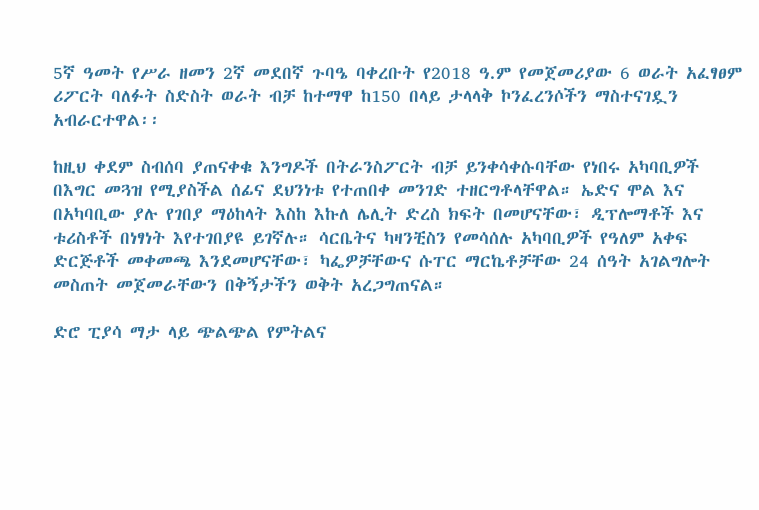5ኛ ዓመት የሥራ ዘመን 2ኛ መደበኛ ጉባዔ ባቀረቡት የ2018 ዓ.ም የመጀመሪያው 6 ወራት አፈፃፀም ሪፖርት ባለፉት ስድስት ወራት ብቻ ከተማዋ ከ150 በላይ ታላላቅ ኮንፈረንሶችን ማስተናገዷን አብራርተዋል፡፡

ከዚህ ቀደም ስብሰባ ያጠናቀቁ እንግዶች በትራንስፖርት ብቻ ይንቀሳቀሱባቸው የነበሩ አካባቢዎች በእግር መጓዝ የሚያስችል ሰፊና ደህንነቱ የተጠበቀ መንገድ ተዘርግቶላቸዋል። ኤድና ሞል እና በአካባቢው ያሉ የገበያ ማዕከላት እስከ እኩለ ሌሊት ድረስ ክፍት በመሆናቸው፣ ዲፕሎማቶች እና ቱሪስቶች በነፃነት እየተገበያዩ ይገኛሉ። ሳርቤትና ካዛንቺስን የመሳሰሉ አካባቢዎች የዓለም አቀፍ ድርጅቶች መቀመጫ እንደመሆናቸው፣ ካፌዎቻቸውና ሱፐር ማርኬቶቻቸው 24 ሰዓት አገልግሎት መስጠት መጀመራቸውን በቅኝታችን ወቅት አረጋግጠናል።

ድሮ ፒያሳ ማታ ላይ ጭልጭል የምትልና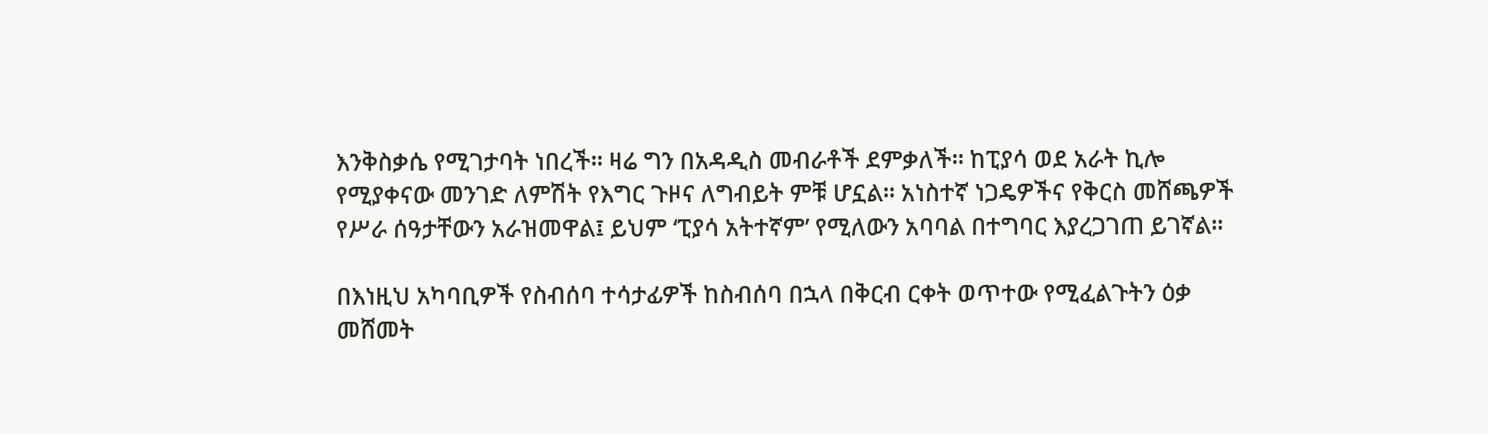እንቅስቃሴ የሚገታባት ነበረች። ዛሬ ግን በአዳዲስ መብራቶች ደምቃለች። ከፒያሳ ወደ አራት ኪሎ የሚያቀናው መንገድ ለምሽት የእግር ጉዞና ለግብይት ምቹ ሆኗል። አነስተኛ ነጋዴዎችና የቅርስ መሸጫዎች የሥራ ሰዓታቸውን አራዝመዋል፤ ይህም ‘ፒያሳ አትተኛም’ የሚለውን አባባል በተግባር እያረጋገጠ ይገኛል፡፡

በእነዚህ አካባቢዎች የስብሰባ ተሳታፊዎች ከስብሰባ በኋላ በቅርብ ርቀት ወጥተው የሚፈልጉትን ዕቃ መሸመት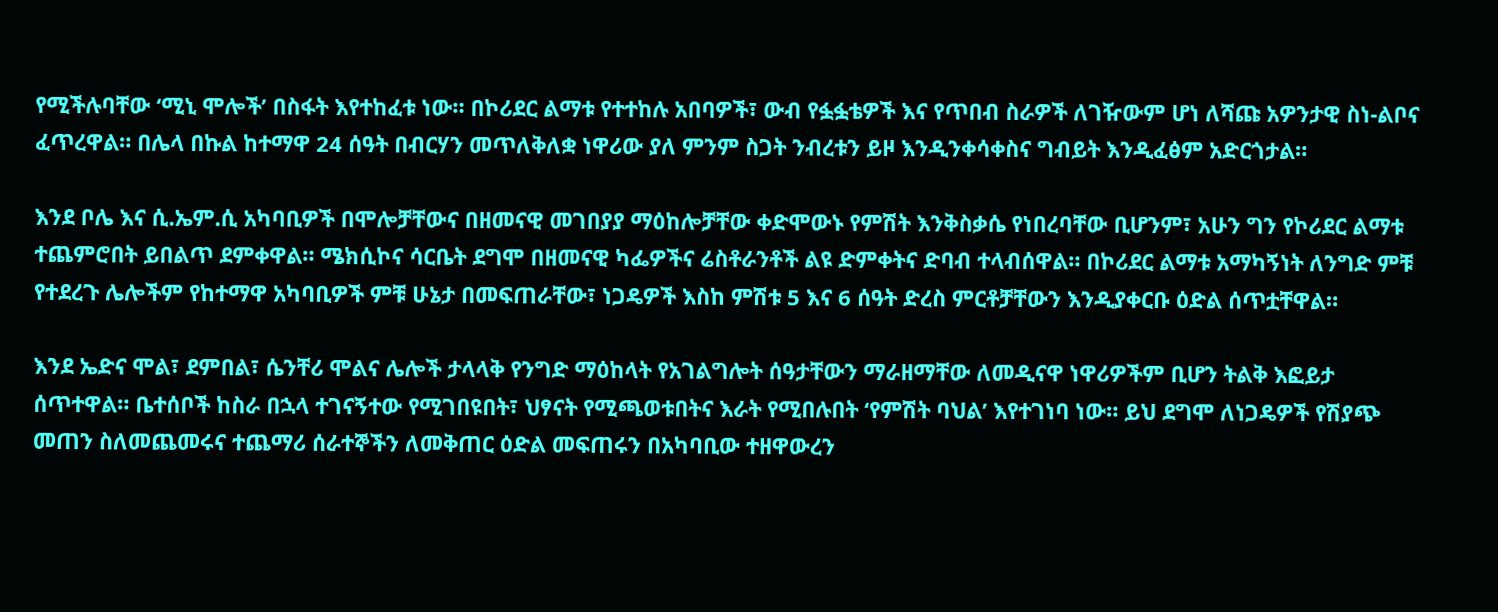የሚችሉባቸው ‘ሚኒ ሞሎች’ በስፋት እየተከፈቱ ነው። በኮሪደር ልማቱ የተተከሉ አበባዎች፣ ውብ የፏፏቴዎች እና የጥበብ ስራዎች ለገዥውም ሆነ ለሻጩ አዎንታዊ ስነ-ልቦና ፈጥረዋል። በሌላ በኩል ከተማዋ 24 ሰዓት በብርሃን መጥለቅለቋ ነዋሪው ያለ ምንም ስጋት ንብረቱን ይዞ እንዲንቀሳቀስና ግብይት እንዲፈፅም አድርጎታል።

እንደ ቦሌ እና ሲ.ኤም.ሲ አካባቢዎች በሞሎቻቸውና በዘመናዊ መገበያያ ማዕከሎቻቸው ቀድሞውኑ የምሽት እንቅስቃሴ የነበረባቸው ቢሆንም፣ አሁን ግን የኮሪደር ልማቱ ተጨምሮበት ይበልጥ ደምቀዋል። ሜክሲኮና ሳርቤት ደግሞ በዘመናዊ ካፌዎችና ሬስቶራንቶች ልዩ ድምቀትና ድባብ ተላብሰዋል። በኮሪደር ልማቱ አማካኝነት ለንግድ ምቹ የተደረጉ ሌሎችም የከተማዋ አካባቢዎች ምቹ ሁኔታ በመፍጠራቸው፣ ነጋዴዎች እስከ ምሽቱ 5 እና 6 ሰዓት ድረስ ምርቶቻቸውን እንዲያቀርቡ ዕድል ሰጥቷቸዋል።

እንደ ኤድና ሞል፣ ደምበል፣ ሴንቸሪ ሞልና ሌሎች ታላላቅ የንግድ ማዕከላት የአገልግሎት ሰዓታቸውን ማራዘማቸው ለመዲናዋ ነዋሪዎችም ቢሆን ትልቅ እፎይታ ሰጥተዋል። ቤተሰቦች ከስራ በኋላ ተገናኝተው የሚገበዩበት፣ ህፃናት የሚጫወቱበትና እራት የሚበሉበት ‘የምሽት ባህል’ እየተገነባ ነው። ይህ ደግሞ ለነጋዴዎች የሽያጭ መጠን ስለመጨመሩና ተጨማሪ ሰራተኞችን ለመቅጠር ዕድል መፍጠሩን በአካባቢው ተዘዋውረን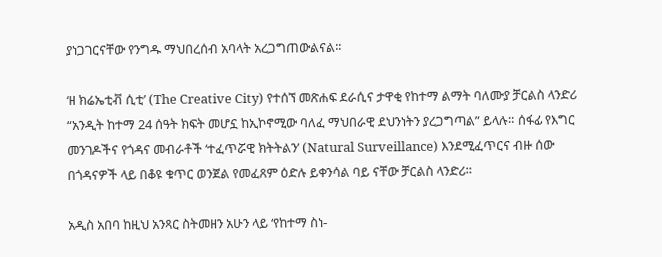ያነጋገርናቸው የንግዱ ማህበረሰብ አባላት አረጋግጠውልናል፡፡

‘ዘ ክሬኤቲቭ ሲቲ’ (The Creative City) የተሰኘ መጽሐፍ ደራሲና ታዋቂ የከተማ ልማት ባለሙያ ቻርልስ ላንድሪ “አንዲት ከተማ 24 ሰዓት ክፍት መሆኗ ከኢኮኖሚው ባለፈ ማህበራዊ ደህንነትን ያረጋግጣል” ይላሉ። ሰፋፊ የእግር መንገዶችና የጎዳና መብራቶች ‘ተፈጥሯዊ ክትትልን’ (Natural Surveillance) እንደሚፈጥርና ብዙ ሰው በጎዳናዎች ላይ በቆዩ ቁጥር ወንጀል የመፈጸም ዕድሉ ይቀንሳል ባይ ናቸው ቻርልስ ላንድሪ።

አዲስ አበባ ከዚህ አንጻር ስትመዘን አሁን ላይ ‘የከተማ ስነ-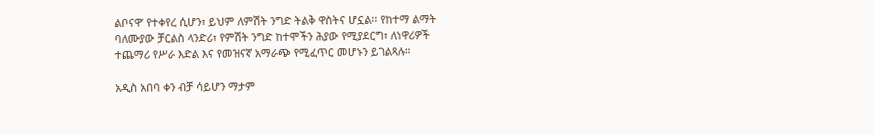ልቦናዋ’ የተቀየረ ሲሆን፣ ይህም ለምሽት ንግድ ትልቅ ዋስትና ሆኗል፡፡ የከተማ ልማት ባለሙያው ቻርልስ ላንድሪ፣ የምሽት ንግድ ከተሞችን ሕያው የሚያደርግ፣ ለነዋሪዎች ተጨማሪ የሥራ እድል እና የመዝናኛ አማራጭ የሚፈጥር መሆኑን ይገልጻሉ።

አዲስ አበባ ቀን ብቻ ሳይሆን ማታም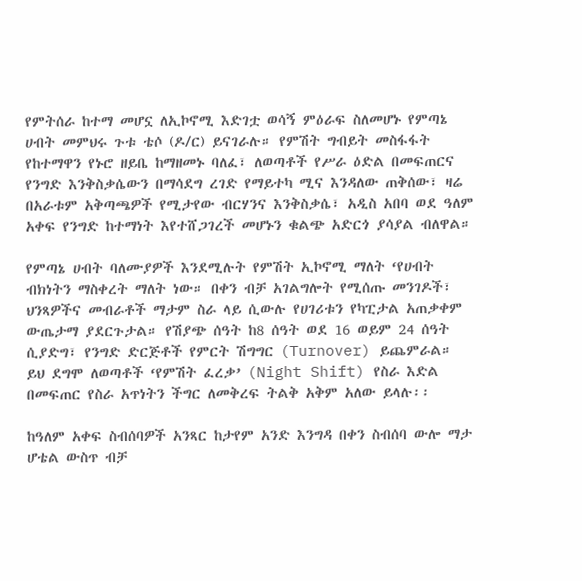የምትሰራ ከተማ መሆኗ ለኢኮኖሚ እድገቷ ወሳኝ ምዕራፍ ስለመሆኑ የምጣኔ ሀብት መምህሩ ጉቱ ቴሶ (ዶ/ር) ይናገራሉ። የምሽት ግብይት መስፋፋት የከተማዋን የኑሮ ዘይቤ ከማዘመኑ ባለፈ፣ ለወጣቶች የሥራ ዕድል በመፍጠርና የንግድ እንቅስቃሴውን በማሳደግ ረገድ የማይተካ ሚና እንዳለው ጠቅሰው፣ ዛሬ በአራቱም አቅጣጫዎች የሚታየው ብርሃንና እንቅስቃሴ፣ አዲስ አበባ ወደ ዓለም አቀፍ የንግድ ከተማነት እየተሸጋገረች መሆኑን ቁልጭ አድርጎ ያሳያል ብለዋል።

የምጣኔ ሀብት ባለሙያዎች እንደሚሉት የምሽት ኢኮኖሚ ማለት ‘የሀብት ብክነትን ማስቀረት ማለት ነው። በቀን ብቻ አገልግሎት የሚሰጡ መንገዶች፣ ህንጻዎችና መብራቶች ማታም ስራ ላይ ሲውሉ የሀገሪቱን የካፒታል አጠቃቀም ውጤታማ ያደርጉታል። የሽያጭ ሰዓት ከ8 ሰዓት ወደ 16 ወይም 24 ሰዓት ሲያድግ፣ የንግድ ድርጅቶች የምርት ሽግግር (Turnover) ይጨምራል። ይህ ደግሞ ለወጣቶች ‘የምሽት ፈረቃ’ (Night Shift) የስራ እድል በመፍጠር የስራ አጥነትን ችግር ለመቅረፍ ትልቅ አቅም አለው ይላሉ፡፡

ከዓለም አቀፍ ስብሰባዎች አንጻር ከታየም አንድ እንግዳ በቀን ስብሰባ ውሎ ማታ ሆቴል ውስጥ ብቻ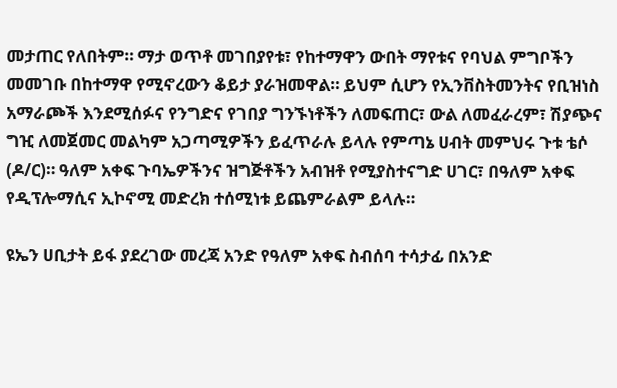መታጠር የለበትም። ማታ ወጥቶ መገበያየቱ፣ የከተማዋን ውበት ማየቱና የባህል ምግቦችን መመገቡ በከተማዋ የሚኖረውን ቆይታ ያራዝመዋል። ይህም ሲሆን የኢንቨስትመንትና የቢዝነስ አማራጮች እንደሚሰፉና የንግድና የገበያ ግንኙነቶችን ለመፍጠር፣ ውል ለመፈራረም፣ ሽያጭና ግዢ ለመጀመር መልካም አጋጣሚዎችን ይፈጥራሉ ይላሉ የምጣኔ ሀብት መምህሩ ጉቱ ቴሶ (ዶ/ር)። ዓለም አቀፍ ጉባኤዎችንና ዝግጅቶችን አብዝቶ የሚያስተናግድ ሀገር፣ በዓለም አቀፍ የዲፕሎማሲና ኢኮኖሚ መድረክ ተሰሚነቱ ይጨምራልም ይላሉ።

ዩኤን ሀቢታት ይፋ ያደረገው መረጃ አንድ የዓለም አቀፍ ስብሰባ ተሳታፊ በአንድ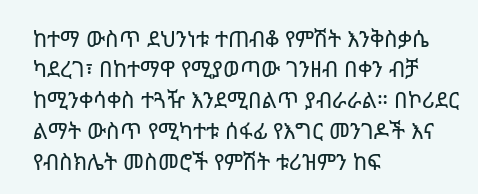ከተማ ውስጥ ደህንነቱ ተጠብቆ የምሽት እንቅስቃሴ ካደረገ፣ በከተማዋ የሚያወጣው ገንዘብ በቀን ብቻ ከሚንቀሳቀስ ተጓዥ እንደሚበልጥ ያብራራል። በኮሪደር ልማት ውስጥ የሚካተቱ ሰፋፊ የእግር መንገዶች እና የብስክሌት መስመሮች የምሽት ቱሪዝምን ከፍ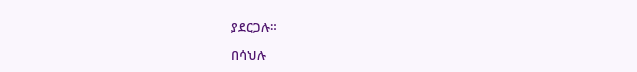ያደርጋሉ።

በሳህሉ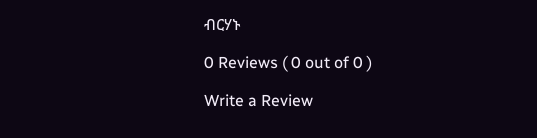ብርሃኑ

0 Reviews ( 0 out of 0 )

Write a Review